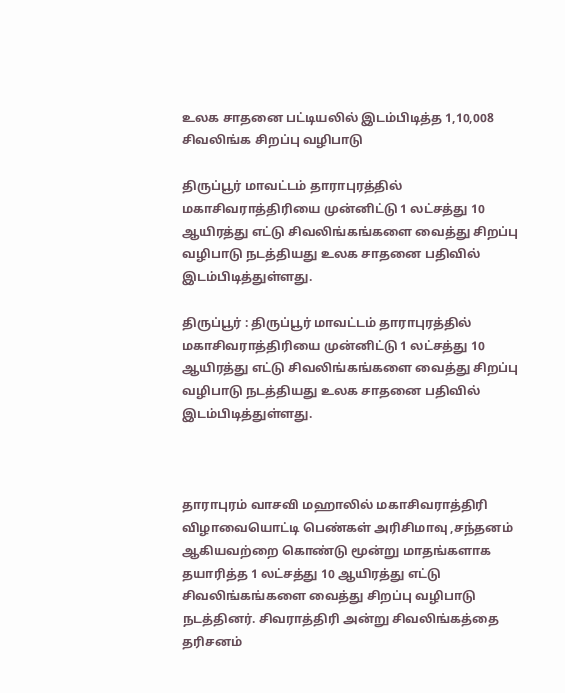உலக சாதனை பட்டியலில் இடம்பிடித்த 1,10,008 சிவலிங்க சிறப்பு வழிபாடு

திருப்பூர் மாவட்டம் தாராபுரத்தில் மகாசிவராத்திரியை முன்னிட்டு 1 லட்சத்து 10 ஆயிரத்து எட்டு சிவலிங்கங்களை வைத்து சிறப்பு வழிபாடு நடத்தியது உலக சாதனை பதிவில் இடம்பிடித்துள்ளது.

திருப்பூர் : திருப்பூர் மாவட்டம் தாராபுரத்தில் மகாசிவராத்திரியை முன்னிட்டு 1 லட்சத்து 10 ஆயிரத்து எட்டு சிவலிங்கங்களை வைத்து சிறப்பு வழிபாடு நடத்தியது உலக சாதனை பதிவில் இடம்பிடித்துள்ளது.



தாராபுரம் வாசவி மஹாலில் மகாசிவராத்திரி விழாவையொட்டி பெண்கள் அரிசிமாவு ,சந்தனம் ஆகியவற்றை கொண்டு மூன்று மாதங்களாக தயாரித்த 1 லட்சத்து 10 ஆயிரத்து எட்டு சிவலிங்கங்களை வைத்து சிறப்பு வழிபாடு நடத்தினர். சிவராத்திரி அன்று சிவலிங்கத்தை தரிசனம்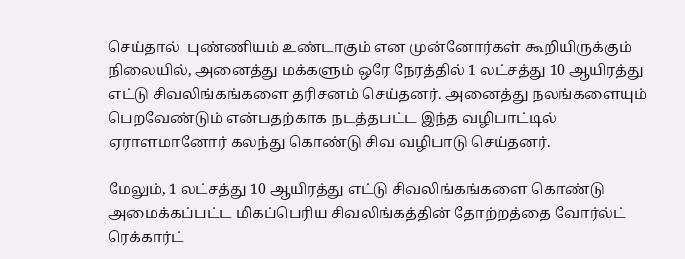செய்தால்  புண்ணியம் உண்டாகும் என முன்னோர்கள் கூறியிருக்கும் நிலையில், அனைத்து மக்களும் ஒரே நேரத்தில் 1 லட்சத்து 10 ஆயிரத்து எட்டு சிவலிங்கங்களை தரிசனம் செய்தனர். அனைத்து நலங்களையும் பெறவேண்டும் என்பதற்காக நடத்தபட்ட இந்த வழிபாட்டில் ஏராளமானோர் கலந்து கொண்டு சிவ வழிபாடு செய்தனர்.

மேலும், 1 லட்சத்து 10 ஆயிரத்து எட்டு சிவலிங்கங்களை கொண்டு அமைக்கப்பட்ட மிகப்பெரிய சிவலிங்கத்தின் தோற்றத்தை வோர்ல்ட் ரெக்கார்ட்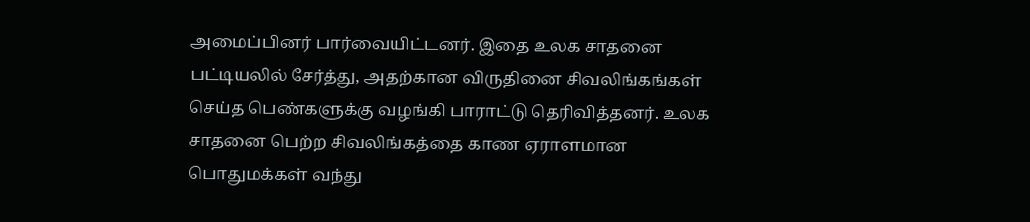அமைப்பினர் பார்வையிட்டனர். இதை உலக சாதனை பட்டியலில் சேர்த்து, அதற்கான விருதினை சிவலிங்கங்கள் செய்த பெண்களுக்கு வழங்கி பாராட்டு தெரிவித்தனர். உலக சாதனை பெற்ற சிவலிங்கத்தை காண ஏராளமான பொதுமக்கள் வந்து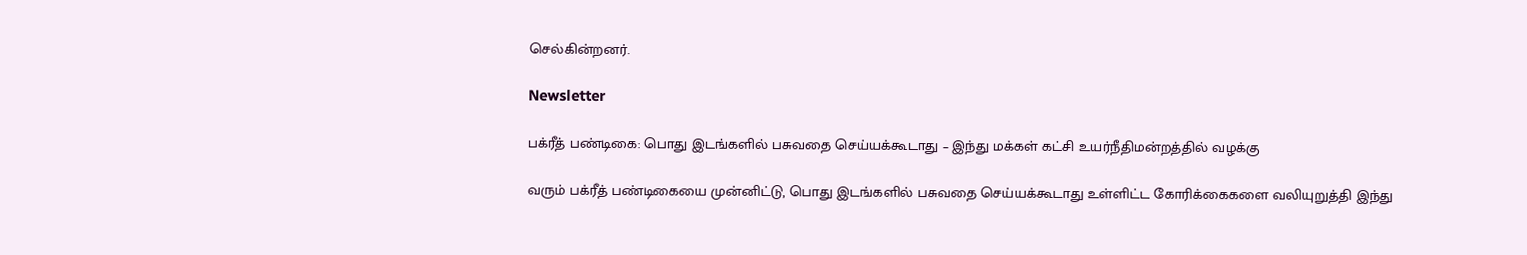செல்கின்றனர்.

Newsletter

பக்ரீத் பண்டிகை: பொது இடங்களில் பசுவதை செய்யக்கூடாது – இந்து மக்கள் கட்சி உயர்நீதிமன்றத்தில் வழக்கு

வரும் பக்ரீத் பண்டிகையை முன்னிட்டு, பொது இடங்களில் பசுவதை செய்யக்கூடாது உள்ளிட்ட கோரிக்கைகளை வலியுறுத்தி இந்து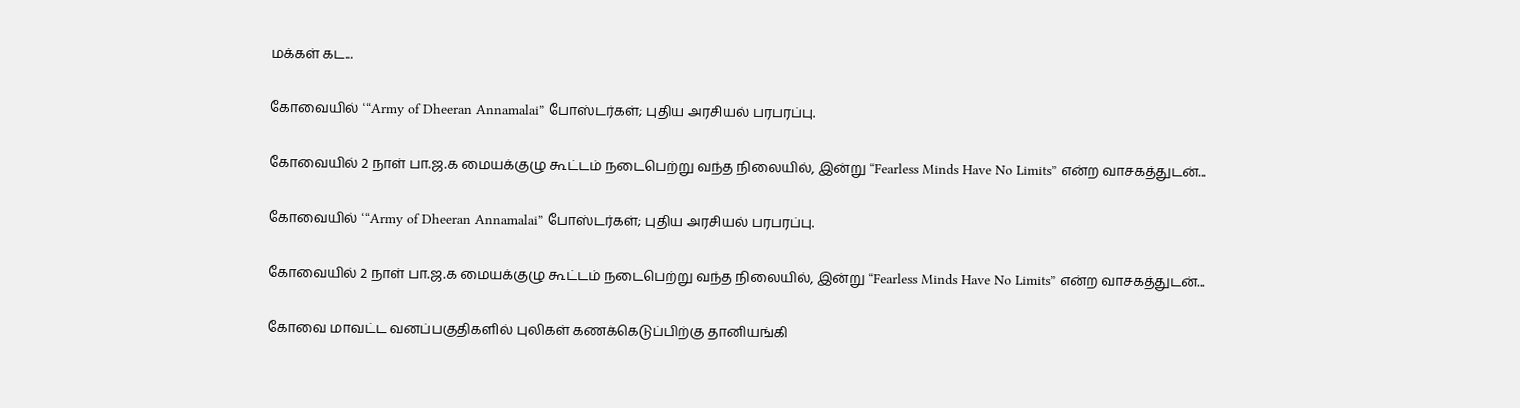மக்கள் கட...

கோவையில் ‘“Army of Dheeran Annamalai” போஸ்டர்கள்; புதிய அரசியல் பரபரப்பு.

கோவையில் 2 நாள் பா.ஜ.க மையக்குழு கூட்டம் நடைபெற்று வந்த நிலையில், இன்று “Fearless Minds Have No Limits” என்ற வாசகத்துடன்...

கோவையில் ‘“Army of Dheeran Annamalai” போஸ்டர்கள்; புதிய அரசியல் பரபரப்பு.

கோவையில் 2 நாள் பா.ஜ.க மையக்குழு கூட்டம் நடைபெற்று வந்த நிலையில், இன்று “Fearless Minds Have No Limits” என்ற வாசகத்துடன்...

கோவை மாவட்ட வனப்பகுதிகளில் புலிகள் கணக்கெடுப்பிற்கு தானியங்கி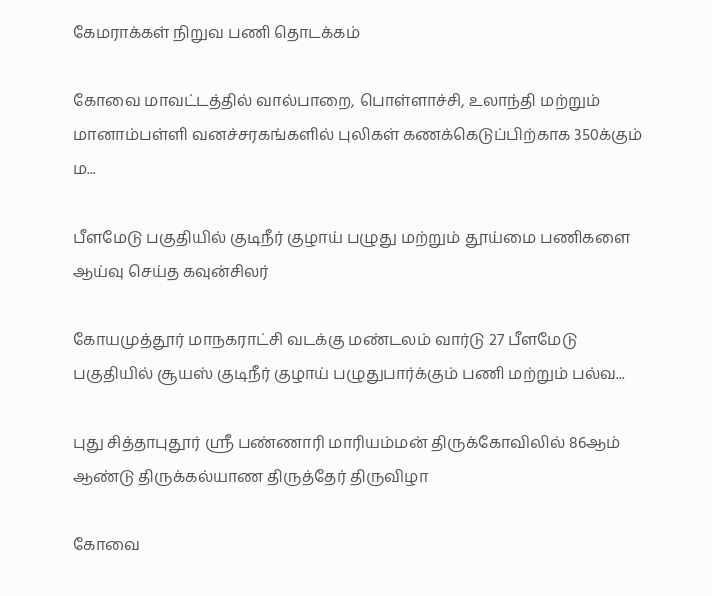கேமராக்கள் நிறுவ பணி தொடக்கம்

கோவை மாவட்டத்தில் வால்பாறை, பொள்ளாச்சி, உலாந்தி மற்றும் மானாம்பள்ளி வனச்சரகங்களில் புலிகள் கணக்கெடுப்பிற்காக 350க்கும் ம...

பீளமேடு பகுதியில் குடிநீர் குழாய் பழுது மற்றும் தூய்மை பணிகளை ஆய்வு செய்த கவுன்சிலர்

கோயமுத்தூர் மாநகராட்சி வடக்கு மண்டலம் வார்டு 27 பீளமேடு பகுதியில் சூயஸ் குடிநீர் குழாய் பழுதுபார்க்கும் பணி மற்றும் பல்வ...

புது சித்தாபுதூர் ஸ்ரீ பண்ணாரி மாரியம்மன் திருக்கோவிலில் 86ஆம் ஆண்டு திருக்கல்யாண திருத்தேர் திருவிழா

கோவை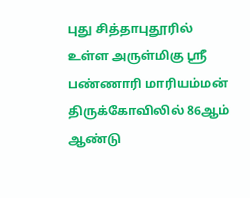புது சித்தாபுதூரில் உள்ள அருள்மிகு ஸ்ரீ பண்ணாரி மாரியம்மன் திருக்கோவிலில் 86ஆம் ஆண்டு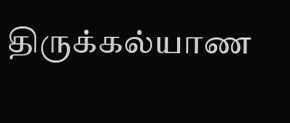திருக்கல்யாண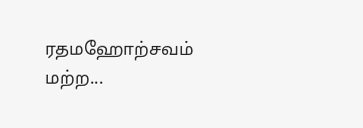ரதமஹோற்சவம் மற்ற...